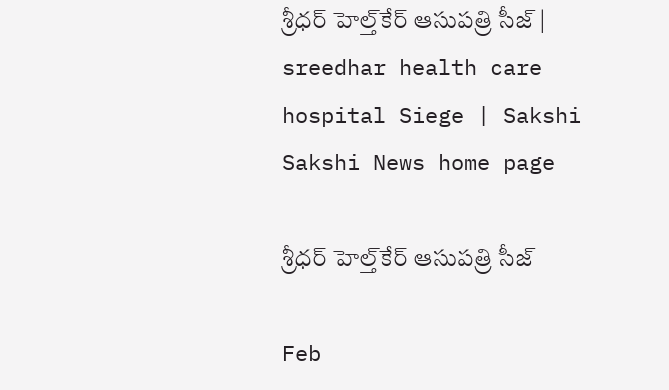శ్రీధర్‌ హెల్త్‌కేర్‌ ఆసుపత్రి సీజ్‌ | sreedhar health care hospital Siege | Sakshi
Sakshi News home page

శ్రీధర్‌ హెల్త్‌కేర్‌ ఆసుపత్రి సీజ్‌

Feb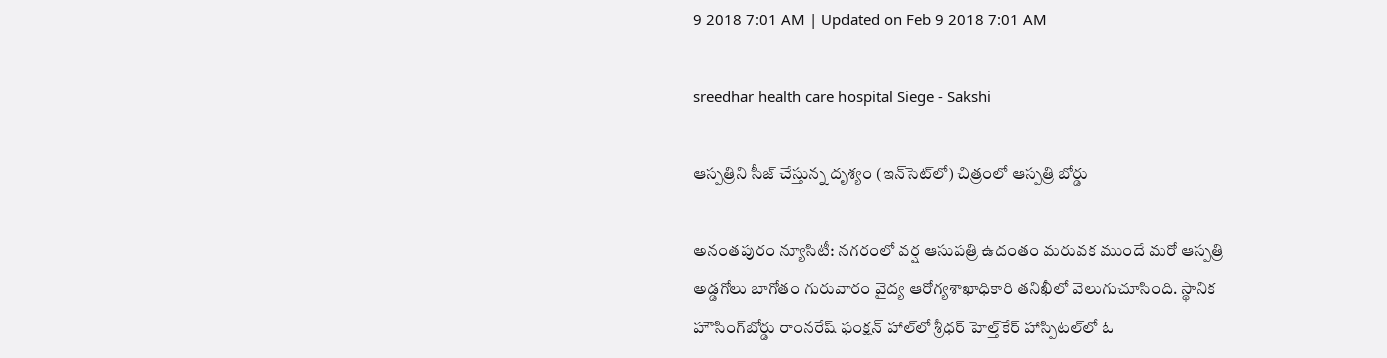9 2018 7:01 AM | Updated on Feb 9 2018 7:01 AM

sreedhar health care hospital Siege - Sakshi

ఆస్పత్రిని సీజ్‌ చేస్తున్న దృశ్యం (ఇన్‌సెట్‌లో) చిత్రంలో ఆస్పత్రి బోర్డు

అనంతపురం న్యూసిటీ: నగరంలో వర్ష ఆసుపత్రి ఉదంతం మరువక ముందే మరో ఆస్పత్రి అడ్డగోలు బాగోతం గురువారం వైద్య ఆరోగ్యశాఖాధికారి తనిఖీలో వెలుగుచూసింది. స్థానిక హౌసింగ్‌బోర్డు రాంనరేష్‌ ఫంక్షన్‌ హాల్‌లో శ్రీధర్‌ హెల్త్‌కేర్‌ హాస్పిటల్‌లో ఓ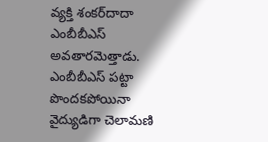వ్యక్తి శంకర్‌దాదా ఎంబీబీఎస్‌ అవతారమెత్తాడు. ఎంబీబీఎస్‌ పట్టా పొందకపోయినా వైద్యుడిగా చెలామణి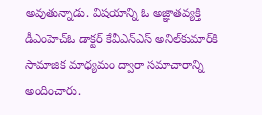అవుతున్నాడు. విషయాన్ని ఓ అజ్ఞాతవ్యక్తి డీఎంహెచ్‌ఓ డాక్టర్‌ కేవీఎన్‌ఎస్‌ అనిల్‌కుమార్‌కి సామాజిక మాధ్యమం ద్వారా సమాచారాన్ని అందించారు.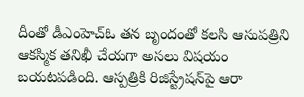దీంతో డీఎంహెచ్‌ఓ తన బృందంతో కలసి ఆసుపత్రిని ఆకస్మిక తనిఖీ చేయగా అసలు విషయం బయటపడింది. ఆస్పత్రికి రిజిస్ట్రేషన్‌పై ఆరా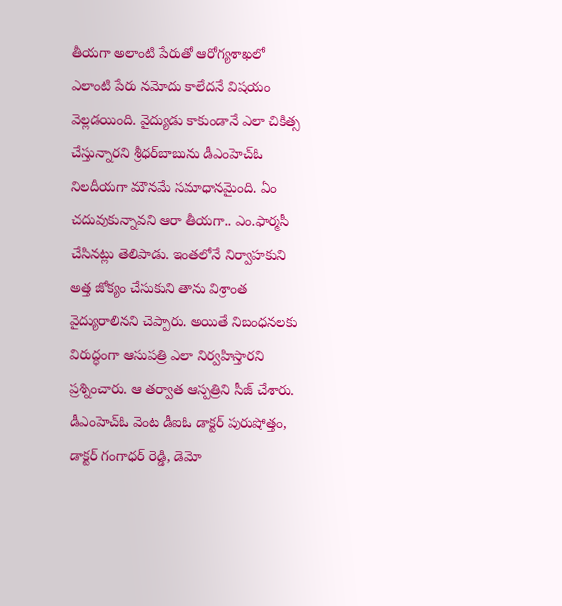తీయగా అలాంటి పేరుతో ఆరోగ్యశాఖలో ఎలాంటి పేరు నమోదు కాలేదనే విషయం వెల్లడయింది. వైద్యుడు కాకుండానే ఎలా చికిత్స చేస్తున్నారని శ్రీధర్‌బాబును డీఎంహెచ్‌ఓ నిలదీయగా మౌనమే సమాధానమైంది. ఏం చదువుకున్నావని ఆరా తీయగా.. ఎం.ఫార్మసీ చేసినట్లు తెలిపాడు. ఇంతలోనే నిర్వాహకుని అత్త జోక్యం చేసుకుని తాను విశ్రాంత వైద్యురాలినని చెప్పారు. అయితే నిబంధనలకు విరుద్ధంగా ఆసుపత్రి ఎలా నిర్వహిస్తారని ప్రశ్నించారు. ఆ తర్వాత ఆస్పత్రిని సీజ్‌ చేశారు. డీఎంహెచ్‌ఓ వెంట డీఐఓ డాక్టర్‌ పురుషోత్తం, డాక్టర్‌ గంగాధర్‌ రెడ్డి, డెమో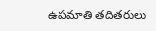ఉపమాతి తదితరులు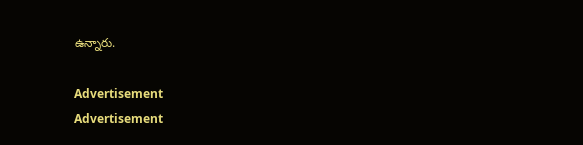ఉన్నారు.

Advertisement
Advertisement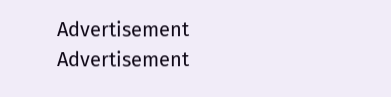Advertisement
Advertisement